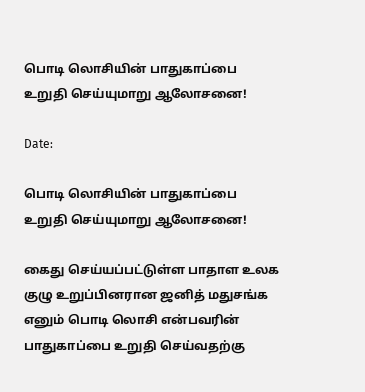பொடி லொசியின் பாதுகாப்பை உறுதி செய்யுமாறு ஆலோசனை!

Date:

பொடி லொசியின் பாதுகாப்பை உறுதி செய்யுமாறு ஆலோசனை!

கைது செய்யப்பட்டுள்ள பாதாள உலக குழு உறுப்பினரான ஜனித் மதுசங்க எனும் பொடி லொசி என்பவரின் பாதுகாப்பை உறுதி செய்வதற்கு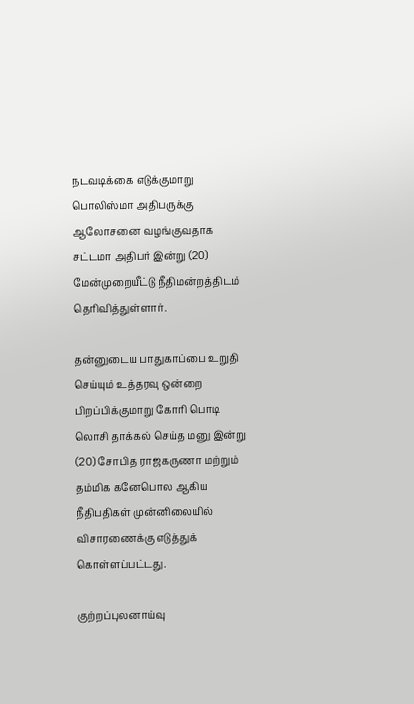நடவடிக்கை எடுக்குமாறு பொலிஸ்மா அதிபருக்கு ஆலோசனை வழங்குவதாக சட்டமா அதிபர் இன்று (20) மேன்முறையீட்டு நீதிமன்றத்திடம் தெரிவித்துள்ளார்.

தன்னுடைய பாதுகாப்பை உறுதி செய்யும் உத்தரவு ஒன்றை பிறப்பிக்குமாறு கோரி பொடி லொசி தாக்கல் செய்த மனு இன்று (20) சோபித ராஜகருணா மற்றும் தம்மிக கனேபொல ஆகிய நீதிபதிகள் முன்னிலையில் விசாரணைக்கு எடுத்துக் கொள்ளப்பட்டது.

குற்றப்புலனாய்வு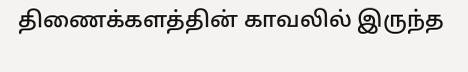திணைக்களத்தின் காவலில் இருந்த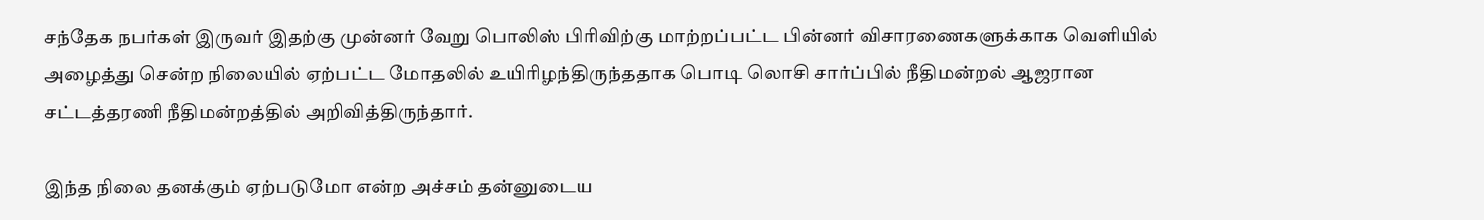சந்தேக நபர்கள் இருவர் இதற்கு முன்னர் வேறு பொலிஸ் பிரிவிற்கு மாற்றப்பட்ட பின்னர் விசாரணைகளுக்காக வௌியில் அழைத்து சென்ற நிலையில் ஏற்பட்ட மோதலில் உயிரிழந்திருந்ததாக பொடி லொசி சார்ப்பில் நீதிமன்றல் ஆஜரான சட்டத்தரணி நீதிமன்றத்தில் அறிவித்திருந்தார்.

இந்த நிலை தனக்கும் ஏற்படுமோ என்ற அச்சம் தன்னுடைய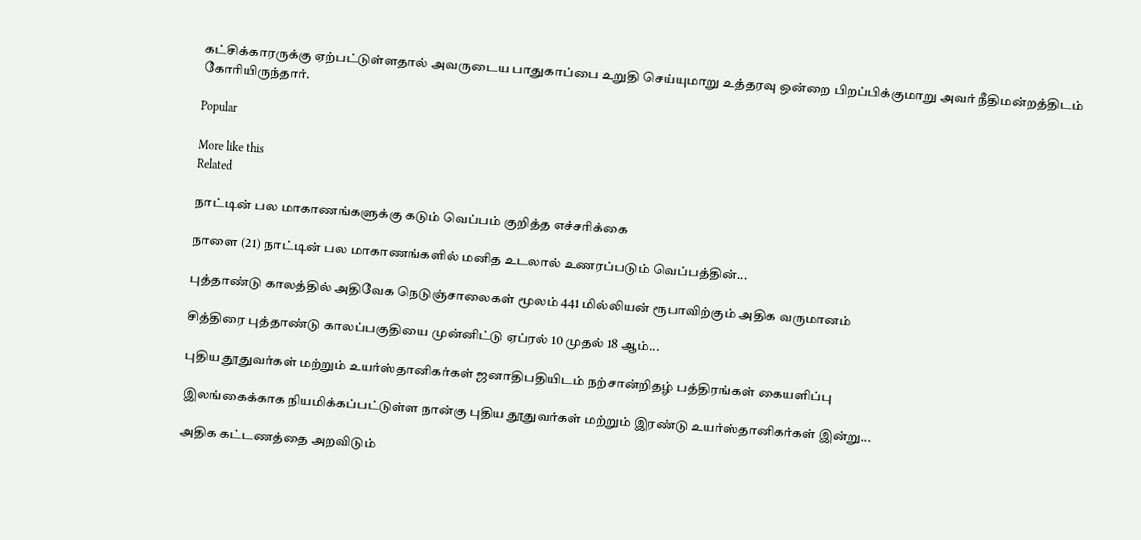கட்சிக்காரருக்கு ஏற்பட்டுள்ளதால் அவருடைய பாதுகாப்பை உறுதி செய்யுமாறு உத்தரவு ஒன்றை பிறப்பிக்குமாறு அவர் நீதிமன்றத்திடம் கோரியிருந்தார்.

Popular

More like this
Related

நாட்டின் பல மாகாணங்களுக்கு கடும் வெப்பம் குறித்த எச்சரிக்கை

நாளை (21) நாட்டின் பல மாகாணங்களில் மனித உடலால் உணரப்படும் வெப்பத்தின்...

புத்தாண்டு காலத்தில் அதிவேக நெடுஞ்சாலைகள் மூலம் 441 மில்லியன் ரூபாவிற்கும் அதிக வருமானம்

சித்திரை புத்தாண்டு காலப்பகுதியை முன்னிட்டு ஏப்ரல் 10 முதல் 18 ஆம்...

புதிய தூதுவர்கள் மற்றும் உயர்ஸ்தானிகர்கள் ஜனாதிபதியிடம் நற்சான்றிதழ் பத்திரங்கள் கையளிப்பு

இலங்கைக்காக நியமிக்கப்பட்டுள்ள நான்கு புதிய தூதுவர்கள் மற்றும் இரண்டு உயர்ஸ்தானிகர்கள் இன்று...

அதிக கட்டணத்தை அறவிடும்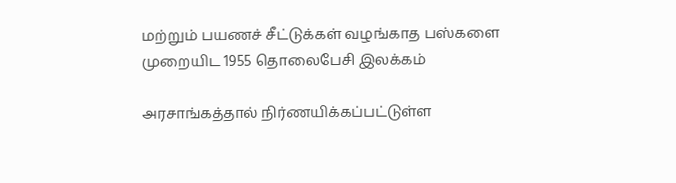மற்றும் பயணச் சீட்டுக்கள் வழங்காத பஸ்களை முறையிட 1955 தொலைபேசி இலக்கம்

அரசாங்கத்தால் நிர்ணயிக்கப்பட்டுள்ள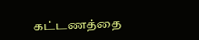கட்டணத்தை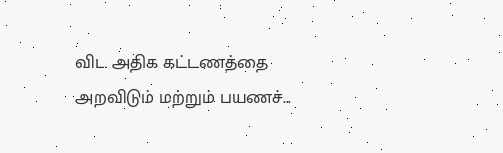விட அதிக கட்டணத்தை அறவிடும் மற்றும் பயணச்...